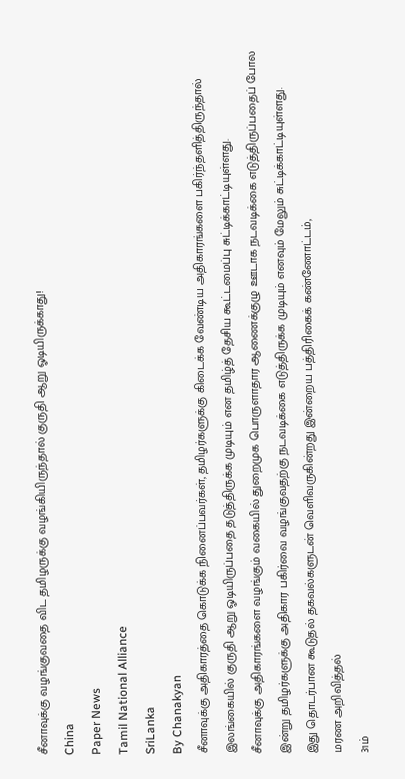சீனாவுக்கு வழங்குவதை விட தமிழருக்கு வழங்கியிருந்தால் குருதி ஆறு ஓடியிருக்காது!
China
Paper News
Tamil National Alliance
SriLanka
By Chanakyan
சீனாவுக்கு அதிகாரத்தை கொடுக்க நினைப்பவர்கள், தமிழர்களுக்கு கிடைக்க வேண்டிய அதிகாரங்களை பகிர்ந்தளித்திருந்தால் இலங்கையில் குருதி ஆறு ஓடியிருப்பதை தடுத்திருக்க முடியும் என தமிழ்த் தேசிய கூட்டமைப்பு சுட்டிக்காட்டியுள்ளது.
சீனாவுக்கு அதிகாரங்களை வழங்கும் வகையில் துறைமுக பொருளாதார ஆணைக்குழு ஊடாக நடவடிக்கை எடுத்திருப்பதைப் போல இன்று தமிழர்களுக்கு அதிகார பகிர்வை வழங்குவதற்கு நடவடிக்கை எடுத்திருக்க முடியும் எனவும் மேலும் சுட்டிக்காட்டியுள்ளது.
இது தொடர்பான கூடுதல் தகவல்களுடன் வெளிவருகின்றது இன்றைய பத்திரிகைக் கண்ணோட்டம்,
மரண அறிவித்தல்
31ம்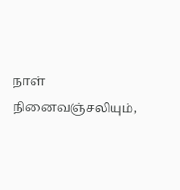நாள் நினைவஞ்சலியும்,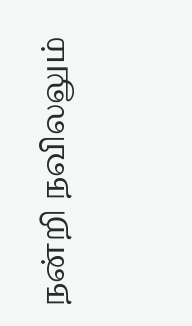நன்றி நவிலலும்